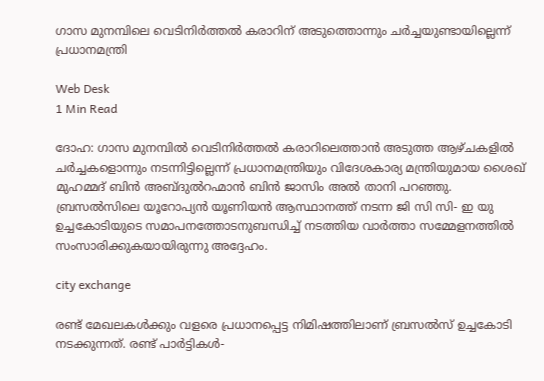ഗാസ മുനമ്പിലെ വെടിനിര്‍ത്തല്‍ കരാറിന് അടുത്തൊന്നും ചര്‍ച്ചയുണ്ടായില്ലെന്ന് പ്രധാനമന്ത്രി

Web Desk
1 Min Read

ദോഹ: ഗാസ മുനമ്പില്‍ വെടിനിര്‍ത്തല്‍ കരാറിലെത്താന്‍ അടുത്ത ആഴ്ചകളില്‍ ചര്‍ച്ചകളൊന്നും നടന്നിട്ടില്ലെന്ന് പ്രധാനമന്ത്രിയും വിദേശകാര്യ മന്ത്രിയുമായ ശൈഖ് മുഹമ്മദ് ബിന്‍ അബ്ദുല്‍റഹ്മാന്‍ ബിന്‍ ജാസിം അല്‍ താനി പറഞ്ഞു. ബ്രസല്‍സിലെ യൂറോപ്യന്‍ യൂണിയന്‍ ആസ്ഥാനത്ത് നടന്ന ജി സി സി- ഇ യു ഉച്ചകോടിയുടെ സമാപനത്തോടനുബന്ധിച്ച് നടത്തിയ വാര്‍ത്താ സമ്മേളനത്തില്‍ സംസാരിക്കുകയായിരുന്നു അദ്ദേഹം.

city exchange

രണ്ട് മേഖലകള്‍ക്കും വളരെ പ്രധാനപ്പെട്ട നിമിഷത്തിലാണ് ബ്രസല്‍സ് ഉച്ചകോടി നടക്കുന്നത്. രണ്ട് പാര്‍ട്ടികള്‍-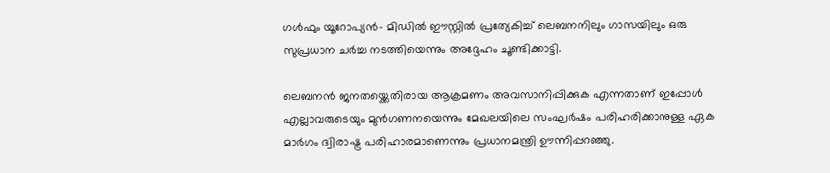ഗള്‍ഫും യൂറോപ്യന്‍- മിഡില്‍ ഈസ്റ്റില്‍ പ്രത്യേകിച്ച് ലെബനനിലും ഗാസയിലും ഒരു സുപ്രധാന ചര്‍ച്ച നടത്തിയെന്നും അദ്ദേഹം ചൂണ്ടിക്കാട്ടി.

ലെബനന്‍ ജനതയ്ക്കെതിരായ ആക്രമണം അവസാനിപ്പിക്കുക എന്നതാണ് ഇപ്പോള്‍ എല്ലാവരുടെയും മുന്‍ഗണനയെന്നും മേഖലയിലെ സംഘര്‍ഷം പരിഹരിക്കാനുള്ള ഏക മാര്‍ഗം ദ്വിരാഷ്ട്ര പരിഹാരമാണെന്നും പ്രധാനമന്ത്രി ഊന്നിപ്പറഞ്ഞു.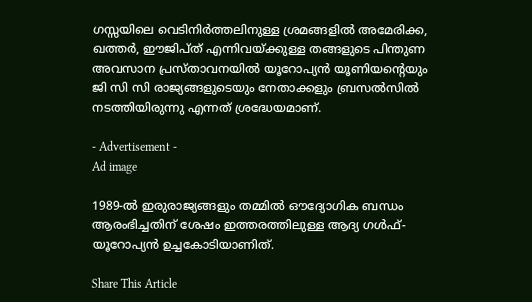ഗസ്സയിലെ വെടിനിര്‍ത്തലിനുള്ള ശ്രമങ്ങളില്‍ അമേരിക്ക, ഖത്തര്‍, ഈജിപ്ത് എന്നിവയ്ക്കുള്ള തങ്ങളുടെ പിന്തുണ അവസാന പ്രസ്താവനയില്‍ യൂറോപ്യന്‍ യൂണിയന്റെയും ജി സി സി രാജ്യങ്ങളുടെയും നേതാക്കളും ബ്രസല്‍സില്‍ നടത്തിയിരുന്നു എന്നത് ശ്രദ്ധേയമാണ്.

- Advertisement -
Ad image

1989-ല്‍ ഇരുരാജ്യങ്ങളും തമ്മില്‍ ഔദ്യോഗിക ബന്ധം ആരംഭിച്ചതിന് ശേഷം ഇത്തരത്തിലുള്ള ആദ്യ ഗള്‍ഫ്- യൂറോപ്യന്‍ ഉച്ചകോടിയാണിത്.

Share This Article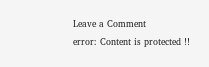Leave a Comment
error: Content is protected !!